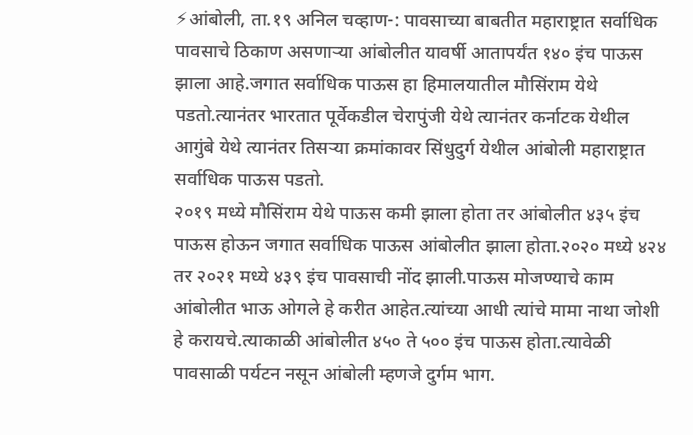⚡आंबोली, ता.१९ अनिल चव्हाण-: पावसाच्या बाबतीत महाराष्ट्रात सर्वाधिक पावसाचे ठिकाण असणाऱ्या आंबोलीत यावर्षी आतापर्यंत १४० इंच पाऊस झाला आहे.जगात सर्वाधिक पाऊस हा हिमालयातील मौसिंराम येथे पडतो.त्यानंतर भारतात पूर्वेकडील चेरापुंजी येथे त्यानंतर कर्नाटक येथील आगुंबे येथे त्यानंतर तिसऱ्या क्रमांकावर सिंधुदुर्ग येथील आंबोली महाराष्ट्रात सर्वाधिक पाऊस पडतो.
२०१९ मध्ये मौसिंराम येथे पाऊस कमी झाला होता तर आंबोलीत ४३५ इंच पाऊस होऊन जगात सर्वाधिक पाऊस आंबोलीत झाला होता.२०२० मध्ये ४२४ तर २०२१ मध्ये ४३९ इंच पावसाची नोंद झाली.पाऊस मोजण्याचे काम आंबोलीत भाऊ ओगले हे करीत आहेत.त्यांच्या आधी त्यांचे मामा नाथा जोशी हे करायचे.त्याकाळी आंबोलीत ४५० ते ५०० इंच पाऊस होता.त्यावेळी पावसाळी पर्यटन नसून आंबोली म्हणजे दुर्गम भाग.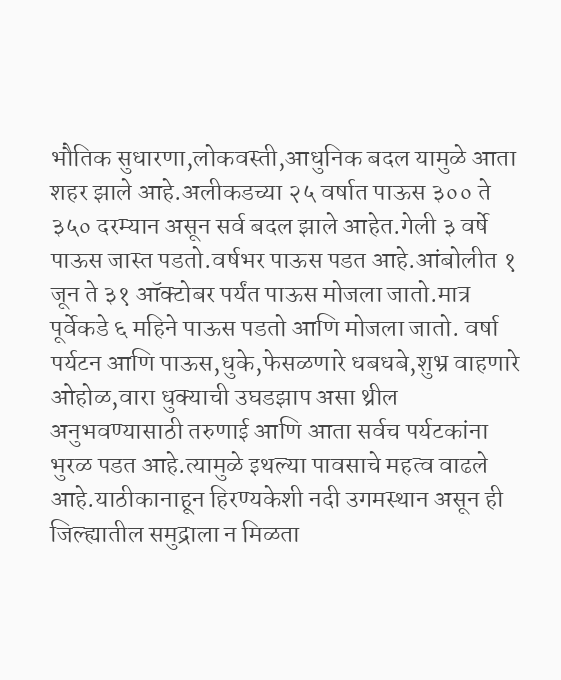भौतिक सुधारणा,लोकवस्ती,आधुनिक बदल यामुळे आता शहर झाले आहे.अलीकडच्या २५ वर्षात पाऊस ३०० ते ३५० दरम्यान असून सर्व बदल झाले आहेत.गेली ३ वर्षे पाऊस जास्त पडतो.वर्षभर पाऊस पडत आहे.आंबोलीत १ जून ते ३१ ऑक्टोबर पर्यंत पाऊस मोजला जातो.मात्र पूर्वेकडे ६ महिने पाऊस पडतो आणि मोजला जातो. वर्षा पर्यटन आणि पाऊस,धुके,फेसळणारे धबधबे,शुभ्र वाहणारे ओहोळ,वारा धुक्याची उघडझाप असा थ्रील अनुभवण्यासाठी तरुणाई आणि आता सर्वच पर्यटकांना भुरळ पडत आहे.त्यामुळे इथल्या पावसाचे महत्व वाढले आहे.याठीकानाहून हिरण्यकेशी नदी उगमस्थान असून ही जिल्ह्यातील समुद्राला न मिळता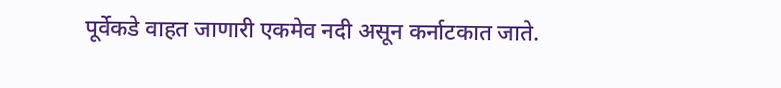पूर्वेकडे वाहत जाणारी एकमेव नदी असून कर्नाटकात जाते.